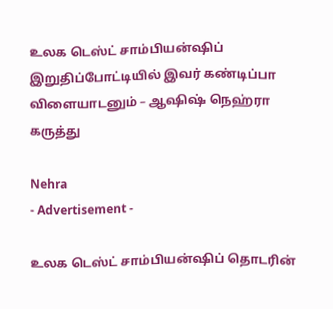உலக டெஸ்ட் சாம்பியன்ஷிப் இறுதிப்போட்டியில் இவர் கண்டிப்பா விளையாடனும் – ஆஷிஷ் நெஹ்ரா கருத்து

Nehra
- Advertisement -

உலக டெஸ்ட் சாம்பியன்ஷிப் தொடரின்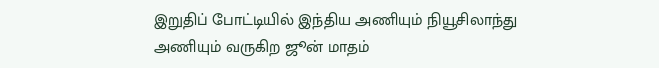இறுதிப் போட்டியில் இந்திய அணியும் நியூசிலாந்து அணியும் வருகிற ஜூன் மாதம்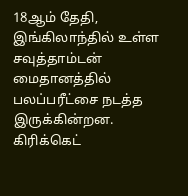18ஆம் தேதி, இங்கிலாந்தில் உள்ள சவுத்தாம்டன் மைதானத்தில் பலப்பரீட்சை நடத்த இருக்கின்றன. கிரிக்கெட்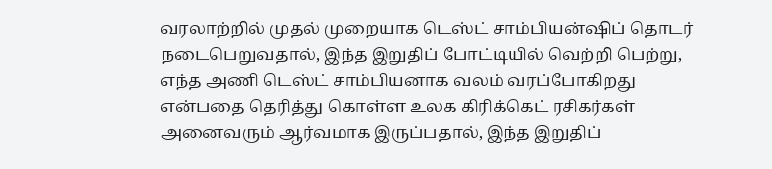வரலாற்றில் முதல் முறையாக டெஸ்ட் சாம்பியன்ஷிப் தொடர் நடைபெறுவதால், இந்த இறுதிப் போட்டியில் வெற்றி பெற்று, எந்த அணி டெஸ்ட் சாம்பியனாக வலம் வரப்போகிறது என்பதை தெரித்து கொள்ள உலக கிரிக்கெட் ரசிகர்கள் அனைவரும் ஆர்வமாக இருப்பதால், இந்த இறுதிப்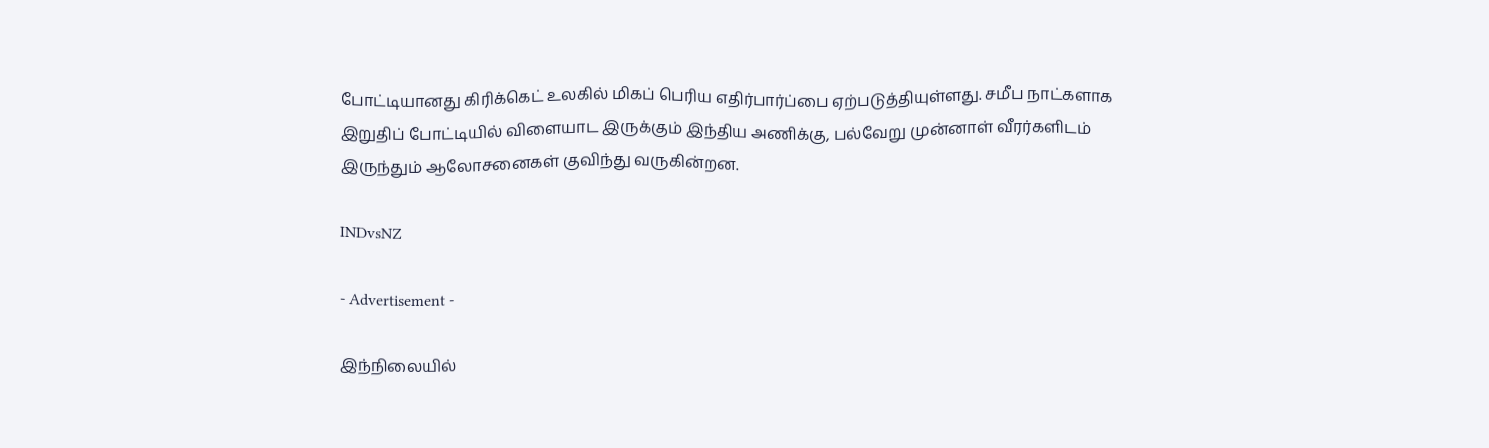போட்டியானது கிரிக்கெட் உலகில் மிகப் பெரிய எதிர்பார்ப்பை ஏற்படுத்தியுள்ளது. சமீப நாட்களாக இறுதிப் போட்டியில் விளையாட இருக்கும் இந்திய அணிக்கு, பல்வேறு முன்னாள் வீரர்களிடம் இருந்தும் ஆலோசனைகள் குவிந்து வருகின்றன.

INDvsNZ

- Advertisement -

இந்நிலையில்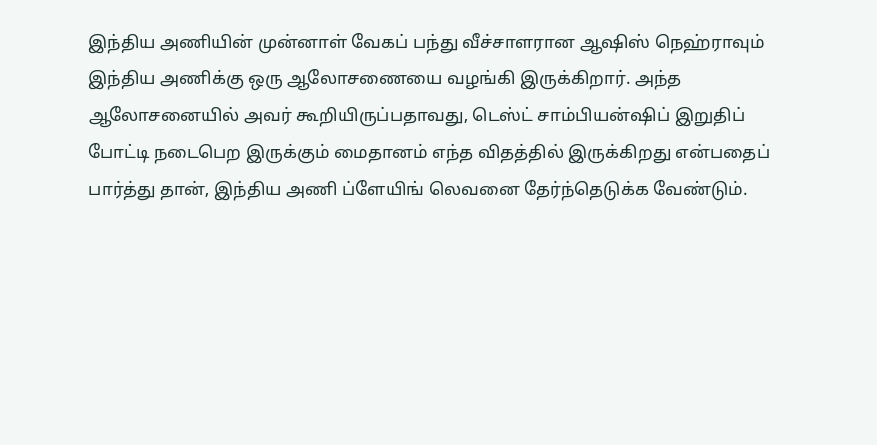இந்திய அணியின் முன்னாள் வேகப் பந்து வீச்சாளரான ஆஷிஸ் நெஹ்ராவும் இந்திய அணிக்கு ஒரு ஆலோசணையை வழங்கி இருக்கிறார். அந்த ஆலோசனையில் அவர் கூறியிருப்பதாவது, டெஸ்ட் சாம்பியன்ஷிப் இறுதிப் போட்டி நடைபெற இருக்கும் மைதானம் எந்த விதத்தில் இருக்கிறது என்பதைப் பார்த்து தான், இந்திய அணி ப்ளேயிங் லெவனை தேர்ந்தெடுக்க வேண்டும்.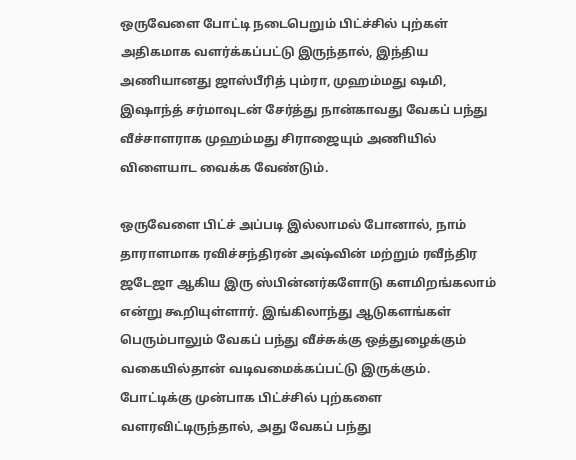ஒருவேளை போட்டி நடைபெறும் பிட்ச்சில் புற்கள் அதிகமாக வளர்க்கப்பட்டு இருந்தால், இந்திய அணியானது ஜாஸ்பீரித் பும்ரா, முஹம்மது ஷமி, இஷாந்த் சர்மாவுடன் சேர்த்து நான்காவது வேகப் பந்து வீச்சாளராக முஹம்மது சிராஜையும் அணியில் விளையாட வைக்க வேண்டும்.

ஒருவேளை பிட்ச் அப்படி இல்லாமல் போனால், நாம் தாராளமாக ரவிச்சந்திரன் அஷ்வின் மற்றும் ரவீந்திர ஜடேஜா ஆகிய இரு ஸ்பின்னர்களோடு களமிறங்கலாம் என்று கூறியுள்ளார். இங்கிலாந்து ஆடுகளங்கள் பெரும்பாலும் வேகப் பந்து வீச்சுக்கு ஒத்துழைக்கும் வகையில்தான் வடிவமைக்கப்பட்டு இருக்கும். போட்டிக்கு முன்பாக பிட்ச்சில் புற்களை வளரவிட்டிருந்தால், அது வேகப் பந்து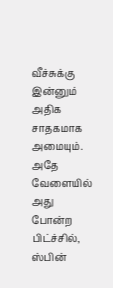வீச்சுக்கு இன்னும் அதிக சாதகமாக அமையும். அதே வேளையில் அது போன்ற பிட்ச்சில், ஸ்பின்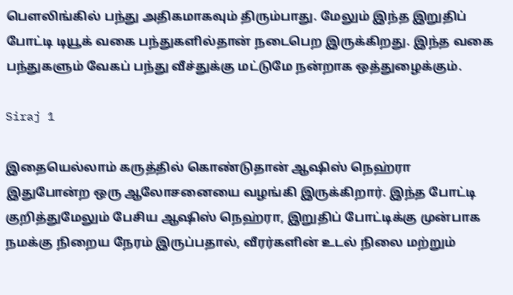பௌலிங்கில் பந்து அதிகமாகவும் திரும்பாது. மேலும் இந்த இறுதிப் போட்டி டியூக் வகை பந்துகளில்தான் நடைபெற இருக்கிறது. இந்த வகை பந்துகளும் வேகப் பந்து வீச்துக்கு மட்டுமே நன்றாக ஒத்துழைக்கும்.

Siraj 1

இதையெல்லாம் கருத்தில் கொண்டுதான் ஆஷிஸ் நெஹ்ரா இதுபோன்ற ஒரு ஆலோசனையை வழங்கி இருக்கிறார். இந்த போட்டி குறித்துமேலும் பேசிய ஆஷிஸ் நெஹ்ரா, இறுதிப் போட்டிக்கு முன்பாக நமக்கு நிறைய நேரம் இருப்பதால், வீரர்களின் உடல் நிலை மற்றும்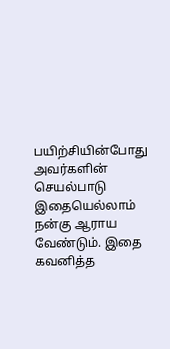பயிற்சியின்போது அவர்களின் செயல்பாடு இதையெல்லாம் நன்கு ஆராய வேண்டும். இதை கவனித்த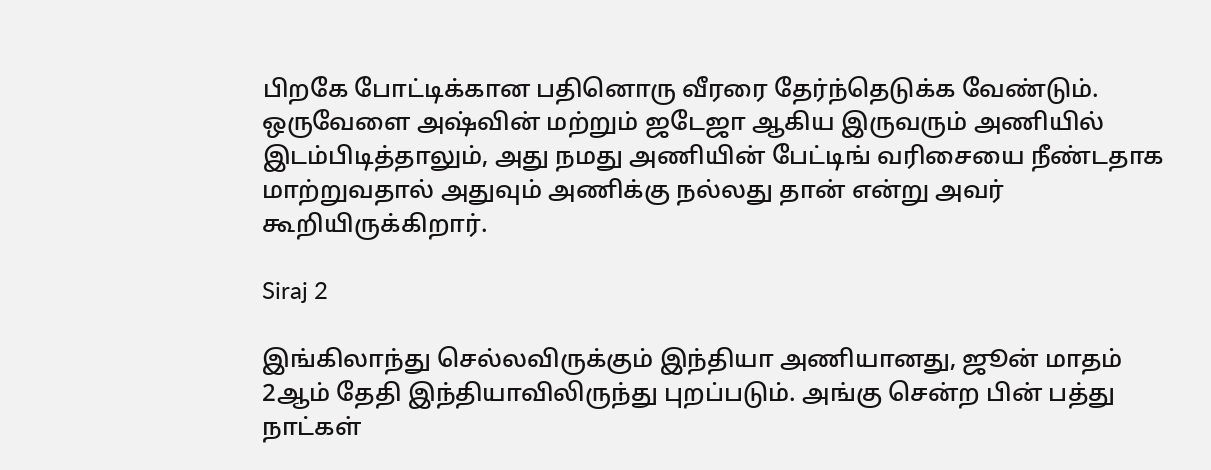பிறகே போட்டிக்கான பதினொரு வீரரை தேர்ந்தெடுக்க வேண்டும். ஒருவேளை அஷ்வின் மற்றும் ஜடேஜா ஆகிய இருவரும் அணியில் இடம்பிடித்தாலும், அது நமது அணியின் பேட்டிங் வரிசையை நீண்டதாக மாற்றுவதால் அதுவும் அணிக்கு நல்லது தான் என்று அவர் கூறியிருக்கிறார்.

Siraj 2

இங்கிலாந்து செல்லவிருக்கும் இந்தியா அணியானது, ஜூன் மாதம் 2ஆம் தேதி இந்தியாவிலிருந்து புறப்படும். அங்கு சென்ற பின் பத்து நாட்கள்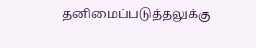தனிமைப்படுத்தலுக்கு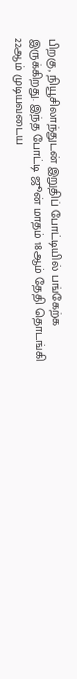பிறகு, நியூசிலாந்துடன் இறுதிப் போட்டியில் பங்கேற்க இருக்கிறது. இந்த போட்டி ஜூன் மாதம் 18ஆம் தேதி தொடங்கி 22ஆம் முடியவடைய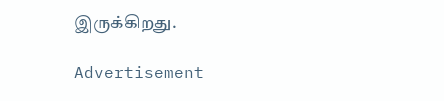இருக்கிறது.

Advertisement